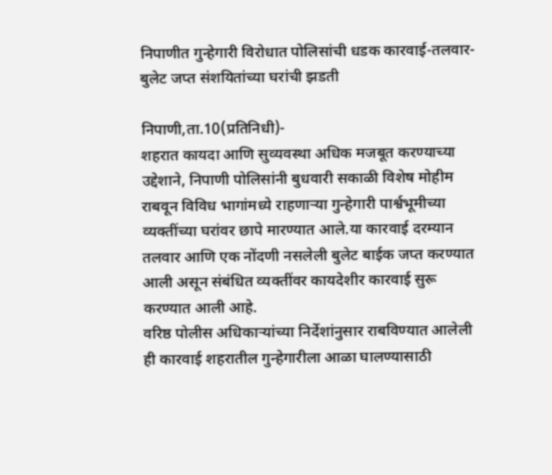निपाणीत गुन्हेगारी विरोधात पोलिसांची धडक कारवाई-तलवार-बुलेट जप्त संशयितांच्या घरांची झडती

निपाणी,ता.10(प्रतिनिधी)-
शहरात कायदा आणि सुव्यवस्था अधिक मजबूत करण्याच्या उद्देशाने, निपाणी पोलिसांनी बुधवारी सकाळी विशेष मोहीम राबवून विविध भागांमध्ये राहणाऱ्या गुन्हेगारी पार्श्वभूमीच्या व्यक्तींच्या घरांवर छापे मारण्यात आले.या कारवाई दरम्यान तलवार आणि एक नोंदणी नसलेली बुलेट बाईक जप्त करण्यात आली असून संबंधित व्यक्तींवर कायदेशीर कारवाई सुरू करण्यात आली आहे.
वरिष्ठ पोलीस अधिकाऱ्यांच्या निर्देशांनुसार राबविण्यात आलेली ही कारवाई शहरातील गुन्हेगारीला आळा घालण्यासाठी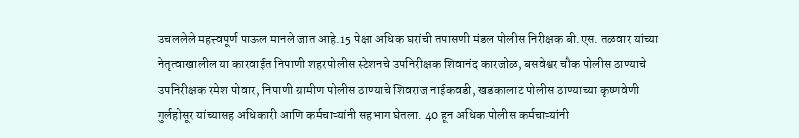उचललेले महत्त्वपूर्ण पाऊल मानले जात आहे.15 पेक्षा अधिक घरांची तपासणी मंडल पोलीस निरीक्षक बी.एस. तळवार यांच्या नेतृत्वाखालील या कारवाईत निपाणी शहरपोलीस स्टेशनचे उपनिरीक्षक शिवानंद कारजोळ, बसवेश्वर चौक पोलीस ठाण्याचे उपनिरीक्षक रमेश पोवार, निपाणी ग्रामीण पोलीस ठाण्याचे शिवराज नाईकवडी, खडकालाट पोलीस ठाण्याच्या कृष्णवेणी गुर्लहोसूर यांच्यासह अधिकारी आणि कर्मचाऱ्यांनी सहभाग घेतला. 40 हून अधिक पोलीस कर्मचाऱ्यांनी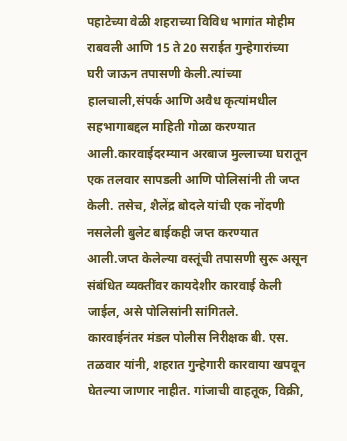पहाटेच्या वेळी शहराच्या विविध भागांत मोहीम राबवली आणि 15 ते 20 सराईत गुन्हेगारांच्या घरी जाऊन तपासणी केली.त्यांच्या हालचाली,संपर्क आणि अवैध कृत्यांमधील सहभागाबद्दल माहिती गोळा करण्यात आली.कारवाईदरम्यान अरबाज मुल्लाच्या घरातून एक तलवार सापडली आणि पोलिसांनी ती जप्त केली. तसेच, शैलेंद्र बोदले यांची एक नोंदणी नसलेली बुलेट बाईकही जप्त करण्यात आली.जप्त केलेल्या वस्तूंची तपासणी सुरू असून संबंधित व्यक्तींवर कायदेशीर कारवाई केली जाईल, असे पोलिसांनी सांगितले.
कारवाईनंतर मंडल पोलीस निरीक्षक बी. एस. तळवार यांनी, शहरात गुन्हेगारी कारवाया खपवून घेतल्या जाणार नाहीत. गांजाची वाहतूक, विक्री,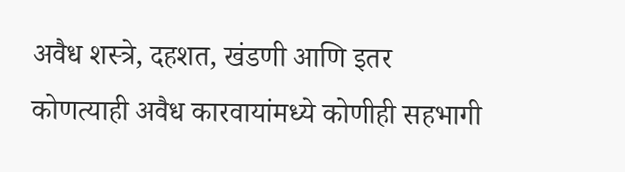अवैध शस्त्रे, दहशत, खंडणी आणि इतर कोणत्याही अवैध कारवायांमध्ये कोणीही सहभागी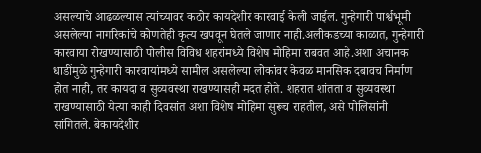असल्याचे आढळल्यास त्यांच्यावर कठोर कायदेशीर कारवाई केली जाईल. गुन्हेगारी पार्श्वभूमी असलेल्या नागरिकांचे कोणतेही कृत्य खपवून घेतले जाणार नाही.अलीकडच्या काळात, गुन्हेगारी कारवाया रोखण्यासाठी पोलीस विविध शहरांमध्ये विशेष मोहिमा राबवत आहे.अशा अचानक धाडींमुळे गुन्हेगारी कारवायांमध्ये सामील असलेल्या लोकांवर केवळ मानसिक दबावच निर्माण होत नाही, तर कायदा व सुव्यवस्था राखण्यासही मदत होते. शहरात शांतता व सुव्यवस्था राखण्यासाठी येत्या काही दिवसांत अशा विशेष मोहिमा सुरूच राहतील, असे पोलिसांनी सांगितले. बेकायदेशीर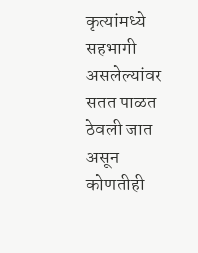कृत्यांमध्ये सहभागी असलेल्यांवर सतत पाळत ठेवली जात असून कोणतीही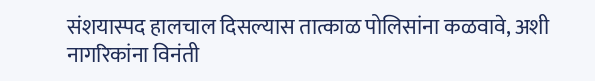संशयास्पद हालचाल दिसल्यास तात्काळ पोलिसांना कळवावे, अशी नागरिकांना विनंती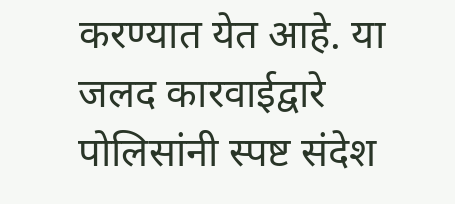करण्यात येत आहे. या जलद कारवाईद्वारे पोलिसांनी स्पष्ट संदेश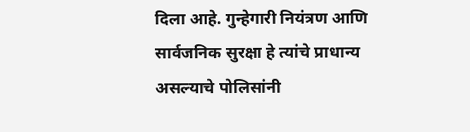दिला आहे. गुन्हेगारी नियंत्रण आणि सार्वजनिक सुरक्षा हे त्यांचे प्राधान्य असल्याचे पोलिसांनी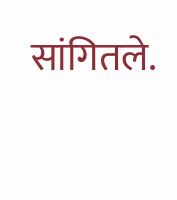सांगितले.